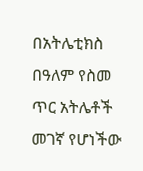በአትሌቲክስ በዓለም የስመ ጥር አትሌቶች መገኛ የሆነችው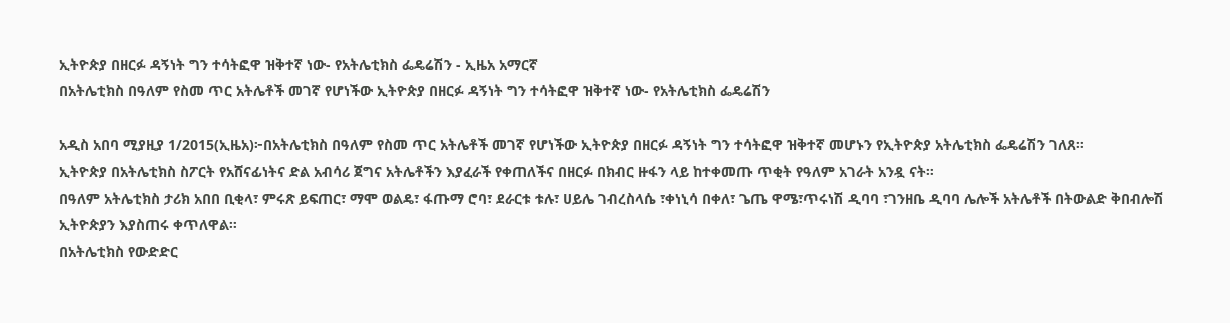ኢትዮጵያ በዘርፉ ዳኝነት ግን ተሳትፎዋ ዝቅተኛ ነው- የአትሌቲክስ ፌዴሬሽን - ኢዜአ አማርኛ
በአትሌቲክስ በዓለም የስመ ጥር አትሌቶች መገኛ የሆነችው ኢትዮጵያ በዘርፉ ዳኝነት ግን ተሳትፎዋ ዝቅተኛ ነው- የአትሌቲክስ ፌዴሬሽን

አዲስ አበባ ሚያዚያ 1/2015(ኢዜአ)፦በአትሌቲክስ በዓለም የስመ ጥር አትሌቶች መገኛ የሆነችው ኢትዮጵያ በዘርፉ ዳኝነት ግን ተሳትፎዋ ዝቅተኛ መሆኑን የኢትዮጵያ አትሌቲክስ ፌዴሬሽን ገለጸ።
ኢትዮጵያ በአትሌቲክስ ስፖርት የአሸናፊነትና ድል አብሳሪ ጀግና አትሌቶችን እያፈራች የቀጠለችና በዘርፉ በክብር ዙፋን ላይ ከተቀመጡ ጥቂት የዓለም አገራት አንዷ ናት።
በዓለም አትሌቲክስ ታሪክ አበበ ቢቂላ፣ ምሩጽ ይፍጠር፣ ማሞ ወልዴ፣ ፋጡማ ሮባ፣ ደራርቱ ቱሉ፣ ሀይሌ ገብረስላሴ ፣ቀነኒሳ በቀለ፣ ጌጤ ዋሜ፣ጥሩነሽ ዲባባ ፣ገንዘቤ ዲባባ ሌሎች አትሌቶች በትውልድ ቅበብሎሽ ኢትዮጵያን እያስጠሩ ቀጥለዋል።
በአትሌቲክስ የውድድር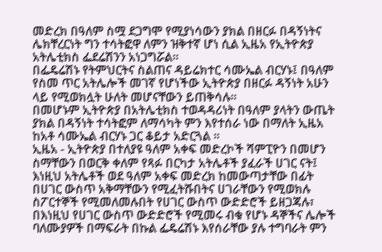መድረክ በዓለም ስሟ ደጋግሞ የሚያነሳውን ያክል በዘርፉ በዳኝነትና ሌክቸረርነት ግን ተሳትፎዋ ለምን ዝቅተኛ ሆነ ሲል ኢዜአ የኢትዮጵያ አትሌቲክስ ፌደሬሽንን አነጋግሯል።
በፌዴሬሽኑ የትምህርትና ስልጠና ዳይሬክተር ሳሙኤል ብርሃኑ፤ በዓለም የስመ ጥር አትሌሎች መገኛ የሆነችው ኢትዮጵያ በዘርፉ ዳኝነት አሁን ላይ የሚወክሏት ሁለት መሆናቸውን ይጠቅሳሉ።
በመሆኑም ኢትዮጵያ በአትሌቲክስ ተወዳዳሪነት በዓለም ያላትን ውጤት ያክል በዳኝነት ተሳትፎም ለማሳካት ምን እየተሰራ ነው በማለት ኢዜአ ከአቶ ሳሙኤል ብርሃኑ ጋር ቆይታ አድርጓል ።
ኢዜአ - ኢትዮጵያ በተለያዩ ዓለም አቀፍ መድረኮች ሻምፒዮን በመሆን ስማቸውን በወርቅ ቀለም የጻፉ በርካታ አትሌቶች ያፈራች ሀገር ናት፤ እነዚህ አትሌቶች ወደ ዓለም አቀፍ መድረክ ከመውጣታቸው በፊት በሀገር ውስጥ አቅማቸውን የሚፈትሹበትና ሀገራቸውን የሚወክሉ ስፖርተኞች የሚመለመሉበት የሀገር ውስጥ ውድድሮች ይዘጋጃሉ፣ በእነዚህ የሀገር ውስጥ ውድድሮች የሚመሩ ብቁ የሆኑ ዳኞችና ሌሎች ባለሙያዎች በማፍራት በኩል ፌዴሬሽኑ እየሰራቸው ያሉ ተግባራት ምን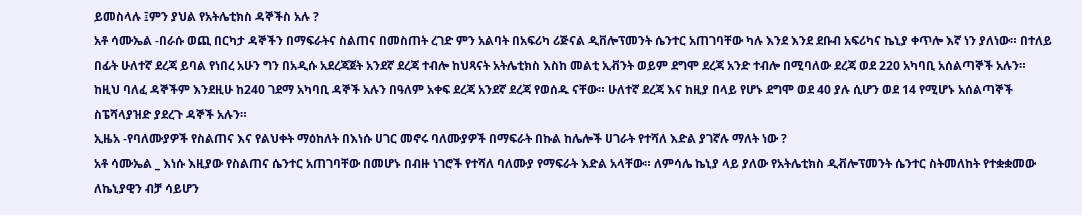ይመስላሉ ፤ምን ያህል የአትሌቲክስ ዳኞችስ አሉ ?
አቶ ሳሙኤል -በራሱ ወጪ በርካታ ዳኞችን በማፍራትና ስልጠና በመስጠት ረገድ ምን አልባት በአፍሪካ ሪጅናል ዲቨሎፕመንት ሴንተር አጠገባቸው ካሉ እንደ እንደ ደቡብ አፍሪካና ኬኒያ ቀጥሎ እኛ ነን ያለነው። በተለይ በፊት ሁለተኛ ደረጃ ይባል የነበረ አሁን ግን በአዲሱ አደረጃጀት አንደኛ ደረጃ ተብሎ ከህጻናት አትሌቲክስ እስከ መልቲ ኢቭንት ወይም ደግሞ ደረጃ አንድ ተብሎ በሚባለው ደረጃ ወደ 220 አካባቢ አሰልጣኞች አሉን። ከዚህ ባለፈ ዳኞችም እንደዚሁ ከ240 ገደማ አካባቢ ዳኞች አሉን በዓለም አቀፍ ደረጃ አንደኛ ደረጃ የወሰዱ ናቸው። ሁለተኛ ደረጃ እና ከዚያ በላይ የሆኑ ደግሞ ወደ 40 ያሉ ሲሆን ወደ 14 የሚሆኑ አሰልጣኞች ስፔሻላያዝድ ያደረጉ ዳኞች አሉን።
ኢዜአ -የባለሙያዎች የስልጠና እና የልህቀት ማዕከለት በእነሱ ሀገር መኖሩ ባለሙያዎች በማፍራት በኩል ከሌሎች ሀገራት የተሻለ እድል ያገኛሉ ማለት ነው ?
አቶ ሳሙኤል _ እነሱ እዚያው የስልጠና ሴንተር አጠገባቸው በመሆኑ በብዙ ነገሮች የተሻለ ባለሙያ የማፍራት እድል አላቸው። ለምሳሌ ኬኒያ ላይ ያለው የአትሌቲክስ ዲቭሎፕመንት ሴንተር ስትመለከት የተቋቋመው ለኬኒያዊን ብቻ ሳይሆን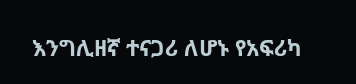እንግሊዘኛ ተናጋሪ ለሆኑ የአፍሪካ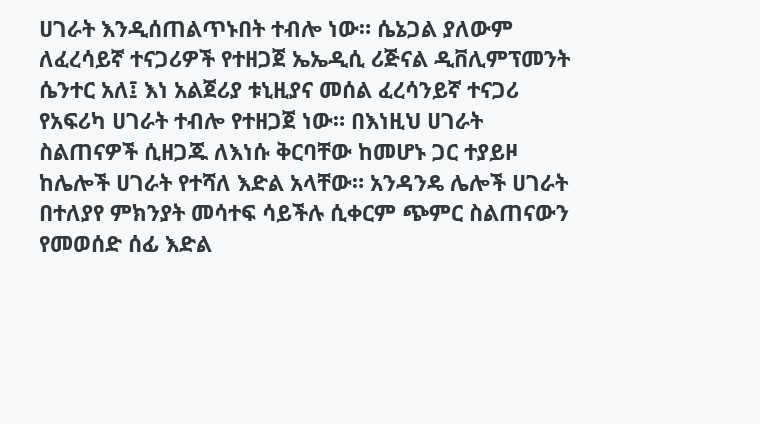ሀገራት እንዲሰጠልጥኑበት ተብሎ ነው። ሴኔጋል ያለውም ለፈረሳይኛ ተናጋሪዎች የተዘጋጀ ኤኤዲሲ ሪጅናል ዲቨሊምፕመንት ሴንተር አለ፤ እነ አልጀሪያ ቱኒዚያና መሰል ፈረሳንይኛ ተናጋሪ የአፍሪካ ሀገራት ተብሎ የተዘጋጀ ነው። በእነዚህ ሀገራት ስልጠናዎች ሲዘጋጁ ለእነሱ ቅርባቸው ከመሆኑ ጋር ተያይዞ ከሌሎች ሀገራት የተሻለ እድል አላቸው። አንዳንዴ ሌሎች ሀገራት በተለያየ ምክንያት መሳተፍ ሳይችሉ ሲቀርም ጭምር ስልጠናውን የመወሰድ ሰፊ እድል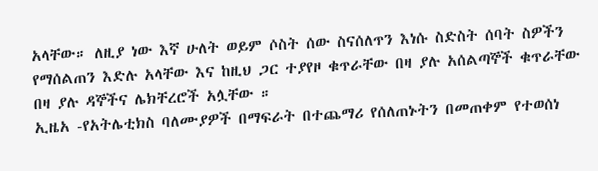አላቸው። ለዚያ ነው እኛ ሁለት ወይም ሶስት ሰው ስናሰለጥን እነሱ ስድስት ሰባት ስዎችን የማሰልጠን እድሉ አላቸው እና ከዚህ ጋር ተያየዞ ቁጥራቸው በዛ ያሉ አሰልጣኞች ቁጥራቸው በዛ ያሉ ዳኞችና ሌክቸረሮች አሏቸው ።
ኢዜአ -የአትሌቲክስ ባለሙያዎች በማፍራት በተጨማሪ የሰለጠኑትን በመጠቀም የተወሰነ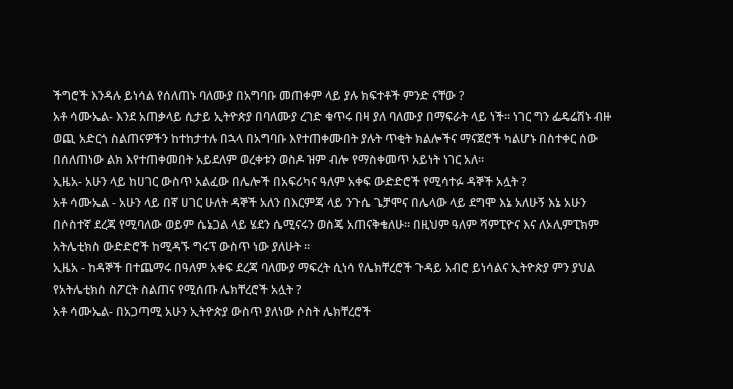ችግሮች እንዳሉ ይነሳል የሰለጠኑ ባለሙያ በአግባቡ መጠቀም ላይ ያሉ ክፍተቶች ምንድ ናቸው ?
አቶ ሳሙኤል- እንደ አጠቃላይ ሲታይ ኢትዮጵያ በባለሙያ ረገድ ቁጥሩ በዛ ያለ ባለሙያ በማፍራት ላይ ነች። ነገር ግን ፌዴሬሽኑ ብዙ ወጪ አድርጎ ስልጠናዎችን ከተከታተሉ በኋላ በአግባቡ እየተጠቀሙበት ያሉት ጥቂት ክልሎችና ማናጀሮች ካልሆኑ በስተቀር ሰው በሰለጠነው ልክ እየተጠቀመበት አይደለም ወረቀቱን ወስዶ ዝም ብሎ የማስቀመጥ አይነት ነገር አለ።
ኢዜአ- አሁን ላይ ከሀገር ውስጥ አልፈው በሌሎች በአፍሪካና ዓለም አቀፍ ውድድሮች የሚሳተፉ ዳኞች አሏት ?
አቶ ሳሙኤል - አሁን ላይ በኛ ሀገር ሁለት ዳኞች አለን በእርምጃ ላይ ንጉሴ ጌቻሞና በሌላው ላይ ደግሞ እኔ አለሁኝ እኔ አሁን በሶስተኛ ደረጃ የሚባለው ወይም ሴኔጋል ላይ ሄደን ሴሚናሩን ወስጄ አጠናቅቄለሁ። በዚህም ዓለም ሻምፒዮና እና ለኦሊምፒክም አትሌቲክስ ውድድሮች ከሚዳኙ ግሩፕ ውስጥ ነው ያለሁት ።
ኢዜአ - ከዳኞች በተጨማሩ በዓለም አቀፍ ደረጃ ባለሙያ ማፍረት ሲነሳ የሌክቸረሮች ጉዳይ አብሮ ይነሳልና ኢትዮጵያ ምን ያህል የአትሌቲክስ ስፖርት ስልጠና የሚሰጡ ሌክቸረሮች አሏት ?
አቶ ሳሙኤል- በአጋጣሚ አሁን ኢትዮጵያ ውስጥ ያለነው ሶስት ሌክቸረሮች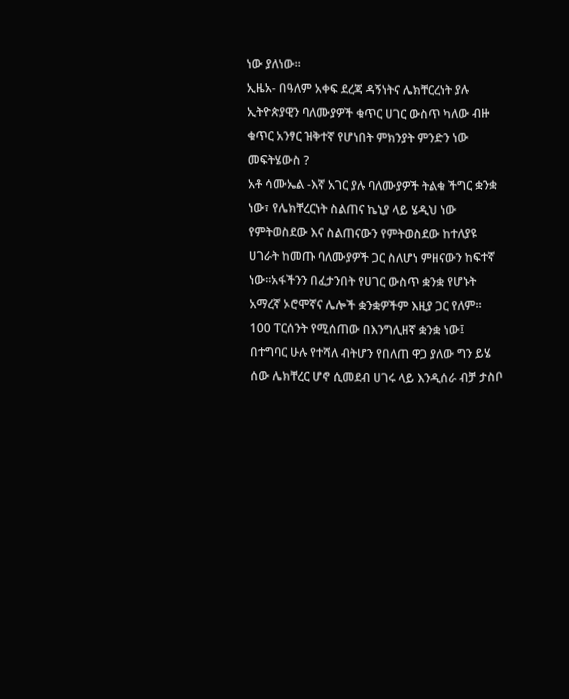ነው ያለነው።
ኢዜአ- በዓለም አቀፍ ደረጃ ዳኝነትና ሌክቸርረነት ያሉ ኢትዮጵያዊን ባለሙያዎች ቁጥር ሀገር ውስጥ ካለው ብዙ ቁጥር አንፃር ዝቅተኛ የሆነበት ምክንያት ምንድን ነው መፍትሄውስ ?
አቶ ሳሙኤል -እኛ አገር ያሉ ባለሙያዎች ትልቁ ችግር ቋንቋ ነው፣ የሌክቸረርነት ስልጠና ኬኒያ ላይ ሄዲህ ነው የምትወስደው እና ስልጠናውን የምትወስደው ከተለያዩ ሀገራት ከመጡ ባለሙያዎች ጋር ስለሆነ ምዘናውን ከፍተኛ ነው።አፋችንን በፈታንበት የሀገር ውስጥ ቋንቋ የሆኑት አማረኛ ኦሮሞኛና ሌሎች ቋንቋዎችም እዚያ ጋር የለም። 100 ፐርሰንት የሚሰጠው በእንግሊዘኛ ቋንቋ ነው፤ በተግባር ሁሉ የተሻለ ብትሆን የበለጠ ዋጋ ያለው ግን ይሄ ሰው ሌክቸረር ሆኖ ሲመደብ ሀገሩ ላይ እንዲሰራ ብቻ ታስቦ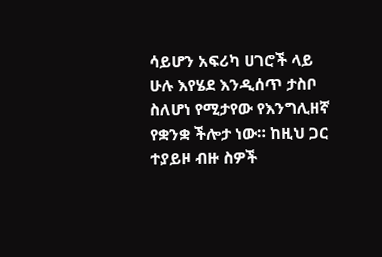ሳይሆን አፍሪካ ሀገሮች ላይ ሁሉ እየሄደ እንዲሰጥ ታስቦ ስለሆነ የሚታየው የእንግሊዘኛ የቋንቋ ችሎታ ነው። ከዚህ ጋር ተያይዞ ብዙ ስዎች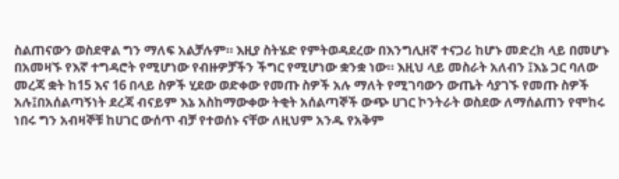ስልጠናውን ወስደዋል ግን ማለፍ አልቻሉም። እዚያ ስትሄድ የምትወዳደረው በእንግሊዘኛ ተናጋሪ ከሆኑ መድረክ ላይ በመሆኑ በአመዛኙ የእኛ ተግዳሮት የሚሆነው የብዙዎቻችን ችግር የሚሆነው ቋንቋ ነው። እዚህ ላይ መስራት አለብን ፤እኔ ጋር ባለው መረጃ ቋት ከ15 እና 16 በላይ ስዎች ሂደው ወድቀው የመጡ ስዎች አሉ ማለት የሚገባውን ውጤት ሳያገኙ የመጡ ስዎች አሉ፤በአሰልጣኝነት ደረጃ ብናይም እኔ አስከማውቀው ትቂት አሰልጣኞች ውጭ ሀገር ኮንትራት ወስደው ለማሰልጠን የሞከሩ ነበሩ ግን አብዛኞቹ ከሀገር ውሰጥ ብቻ የተወሰኑ ናቸው ለዚህም አንዱ የአቅም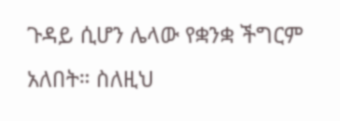ጉዳይ ሲሆን ሌላው የቋንቋ ችግርም አለበት። ስለዚህ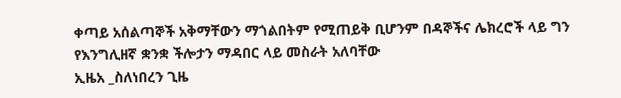ቀጣይ አሰልጣኞች አቅማቸውን ማጎልበትም የሚጠይቅ ቢሆንም በዳኞችና ሌክረሮች ላይ ግን የእንግሊዘኛ ቋንቋ ችሎታን ማዳበር ላይ መስራት አለባቸው
ኢዜአ _ስለነበረን ጊዜ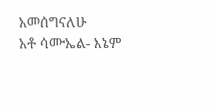አመሰግናለሁ
አቶ ሳሙኤል- እኔም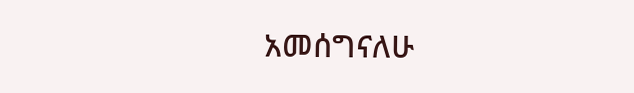አመሰግናለሁ